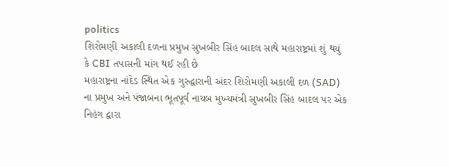politics
શિરોમણી અકાલી દળના પ્રમુખ સુખબીર સિંહ બાદલ સાથે મહારાષ્ટ્રમાં શું થયું કે CBI તપાસની માંગ થઈ રહી છે
મહારાષ્ટ્રના નાંદેડ સ્થિત એક ગુરુદ્વારાની અંદર શિરોમણી અકાલી દળ (SAD) ના પ્રમુખ અને પંજાબના ભૂતપૂર્વ નાયબ મુખ્યમંત્રી સુખબીર સિંહ બાદલ પર એક નિહંગ દ્વારા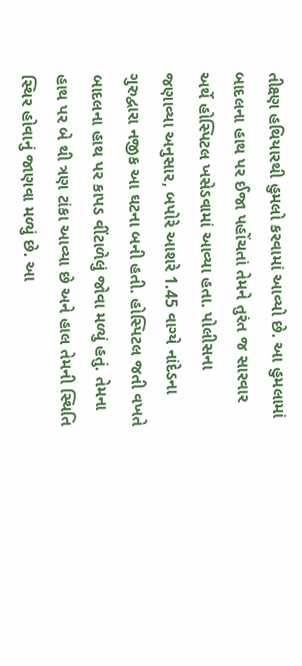તીક્ષ્ણ હથિયારથી હુમલો કરવામાં આવ્યો છે. આ હુમલામાં બાદલના હાથ પર ઈજા પહોંચતાં તેમને તુરંત જ સારવાર અર્થે હોસ્પિટલ ખસેડવામાં આવ્યા હતા. પોલીસના જણાવ્યા અનુસાર, બપોરે આશરે 1.45 વાગ્યે નાંદેડના ગુરુદ્વારા નજીક આ ઘટના બની હતી. હોસ્પિટલ જતી વખતે બાદલના હાથ પર કાપડ વીંટાળેલું જોવા મળ્યું હતું. તેમના હાથ પર બે થી ત્રણ ટાંકા આવ્યા છે અને હાલ તેમની સ્થિતિ સ્થિર હોવાનું જાણવા મળ્યું છે. આ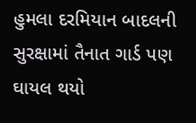હુમલા દરમિયાન બાદલની સુરક્ષામાં તૈનાત ગાર્ડ પણ ઘાયલ થયો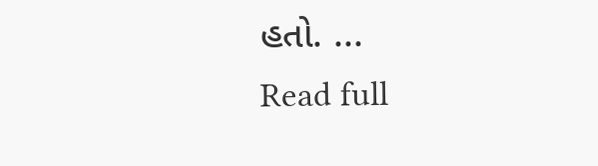હતો. ...
Read full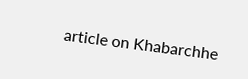article on Khabarchhe